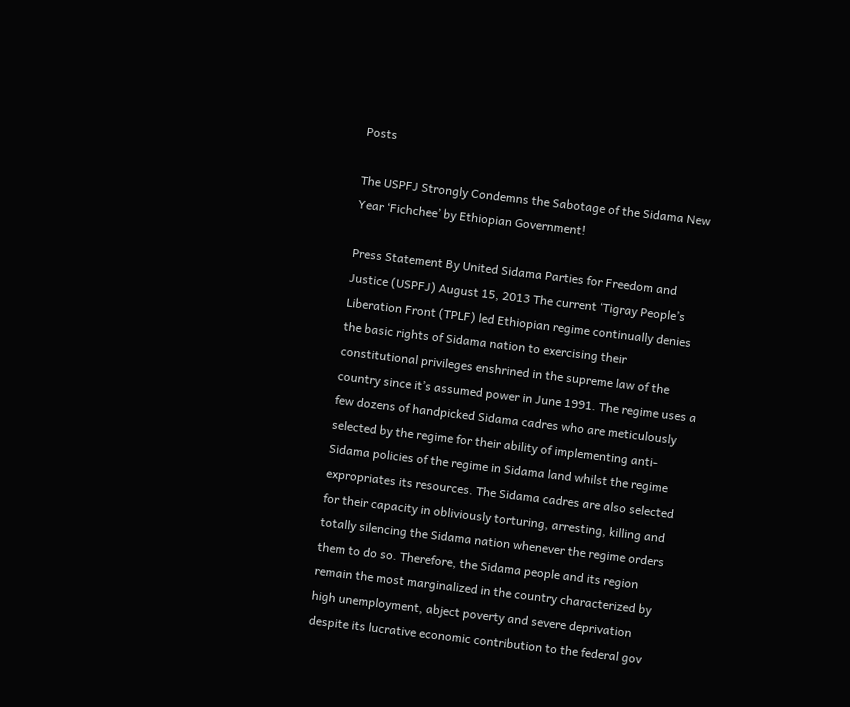Posts

The USPFJ Strongly Condemns the Sabotage of the Sidama New Year ‘Fichchee’ by Ethiopian Government!

Press Statement By United Sidama Parties for Freedom and Justice (USPFJ) August 15, 2013 The current ‘Tigray People’s Liberation Front (TPLF) led Ethiopian regime continually denies the basic rights of Sidama nation to exercising their constitutional privileges enshrined in the supreme law of the country since it’s assumed power in June 1991. The regime uses a few dozens of handpicked Sidama cadres who are meticulously selected by the regime for their ability of implementing anti-Sidama policies of the regime in Sidama land whilst the regime expropriates its resources. The Sidama cadres are also selected for their capacity in obliviously torturing, arresting, killing and totally silencing the Sidama nation whenever the regime orders them to do so. Therefore, the Sidama people and its region remain the most marginalized in the country characterized by high unemployment, abject poverty and severe deprivation despite its lucrative economic contribution to the federal gov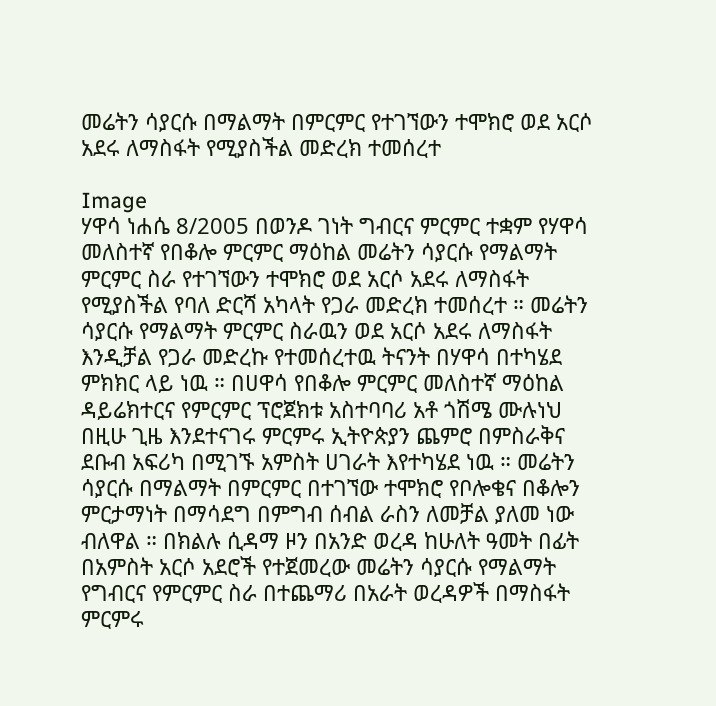መሬትን ሳያርሱ በማልማት በምርምር የተገኘውን ተሞክሮ ወደ አርሶ አደሩ ለማስፋት የሚያስችል መድረክ ተመሰረተ

Image
ሃዋሳ ነሐሴ 8/2005 በወንዶ ገነት ግብርና ምርምር ተቋም የሃዋሳ መለስተኛ የበቆሎ ምርምር ማዕከል መሬትን ሳያርሱ የማልማት ምርምር ስራ የተገኘውን ተሞክሮ ወደ አርሶ አደሩ ለማስፋት የሚያስችል የባለ ድርሻ አካላት የጋራ መድረክ ተመሰረተ ። መሬትን ሳያርሱ የማልማት ምርምር ስራዉን ወደ አርሶ አደሩ ለማስፋት እንዲቻል የጋራ መድረኩ የተመሰረተዉ ትናንት በሃዋሳ በተካሄደ ምክክር ላይ ነዉ ። በሀዋሳ የበቆሎ ምርምር መለስተኛ ማዕከል ዳይሬክተርና የምርምር ፕሮጀክቱ አስተባባሪ አቶ ጎሽሜ ሙሉነህ በዚሁ ጊዜ እንደተናገሩ ምርምሩ ኢትዮጵያን ጨምሮ በምስራቅና ደቡብ አፍሪካ በሚገኙ አምስት ሀገራት እየተካሄደ ነዉ ። መሬትን ሳያርሱ በማልማት በምርምር በተገኘው ተሞክሮ የቦሎቄና በቆሎን ምርታማነት በማሳደግ በምግብ ሰብል ራስን ለመቻል ያለመ ነው ብለዋል ። በክልሉ ሲዳማ ዞን በአንድ ወረዳ ከሁለት ዓመት በፊት በአምስት አርሶ አደሮች የተጀመረው መሬትን ሳያርሱ የማልማት የግብርና የምርምር ስራ በተጨማሪ በአራት ወረዳዎች በማስፋት ምርምሩ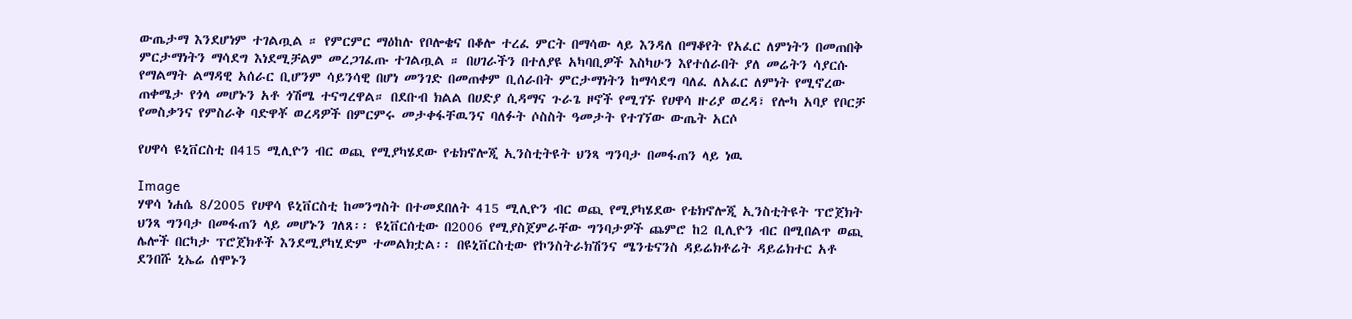ውጤታማ እንደሆነም ተገልጧል ። የምርምር ማዕከሉ የቦሎቄና በቆሎ ተረፈ ምርት በማሳው ላይ እንዳለ በማቆየት የአፈር ለምነትን በመጠበቅ ምርታማነትን ማሳደግ እነደሚቻልም መረጋገፈጡ ተገልጧል ። በሀገራችን በተለያዩ አካባቢዎች እስካሁን እየተሰራበት ያለ መሬትን ሳያርሱ የማልማት ልማዳዊ አሰራር ቢሆንም ሳይንሳዊ በሆነ መንገድ በመጠቀም ቢሰራበት ምርታማነትን ከማሳደግ ባለፈ ለአፈር ለምነት የሚኖረው ጠቀሜታ የጎላ መሆኑን አቶ ጎሽሜ ተናግረዋል። በደቡብ ክልል በሀድያ ሲዳማና ጉራጌ ዞኖች የሚገኙ የሀዋሳ ዙሪያ ወረዳ፣ የሎካ አባያ የቦርቻ የመስቃንና የምስራቅ ባድዋቾ ወረዳዎች በምርምሩ መታቀፋቸዉንና ባለፉት ሶስስት ዓመታት የተገኘው ውጤት አርሶ

የሀዋሳ ዩኒቨርስቲ በ415 ሚሊዮን ብር ወጪ የሚያካሄደው የቴክኖሎጂ ኢንስቲትዩት ህንጻ ግንባታ በመፋጠን ላይ ነዉ

Image
ሃዋሳ ነሐሴ 8/2005 የሀዋሳ ዩኒቨርስቲ ከመንግስት በተመደበለት 415 ሚሊዮን ብር ወጪ የሚያካሄደው የቴክኖሎጂ ኢንስቲትዩት ፕሮጀክት ህንጻ ግንባታ በመፋጠን ላይ መሆኑን ገለጸ፡፡ ዩኒቨርሰቲው በ2006 የሚያስጀምራቸው ግንባታዎች ጨምሮ ከ2 ቢሊዮን ብር በሚበልጥ ወጪ ሌሎች በርካታ ፕሮጀክቶች እንደሚያካሂድም ተመልክቷል፡፡ በዩኒቨርስቲው የኮንስትራክሽንና ሜንቴናንስ ዳይሬክቶሬት ዳይሬክተር አቶ ደንበሹ ኒኤሬ ሰሞኑን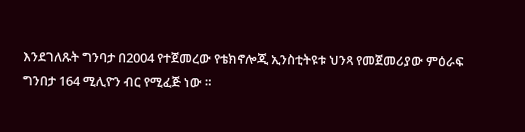እንደገለጹት ግንባታ በ2004 የተጀመረው የቴክኖሎጂ ኢንስቲትዩቱ ህንጻ የመጀመሪያው ምዕራፍ ግንበታ 164 ሚሊዮን ብር የሚፈጅ ነው ።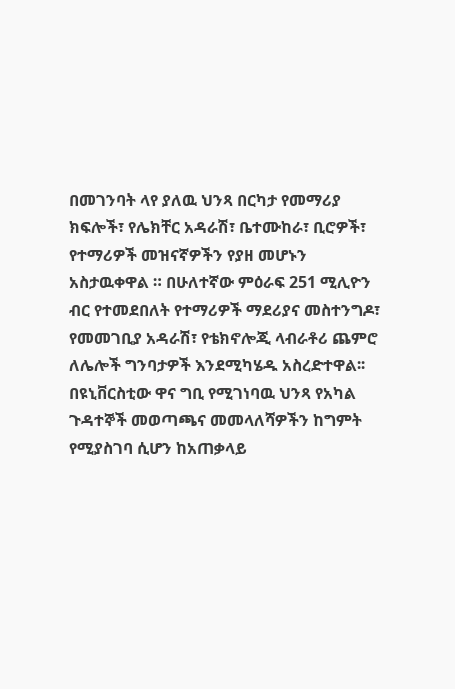በመገንባት ላየ ያለዉ ህንጻ በርካታ የመማሪያ ክፍሎች፣ የሌክቸር አዳራሽ፣ ቤተሙከራ፣ ቢሮዎች፣ የተማሪዎች መዝናኛዎችን የያዘ መሆኑን አስታዉቀዋል ። በሁለተኛው ምዕራፍ 251 ሚሊዮን ብር የተመደበለት የተማሪዎች ማደሪያና መስተንግዶ፣ የመመገቢያ አዳራሽ፣ የቴክኖሎጂ ላብራቶሪ ጨምሮ ለሌሎች ግንባታዎች እንደሚካሄዱ አስረድተዋል፡፡ በዩኒቨርስቲው ዋና ግቢ የሚገነባዉ ህንጻ የአካል ጉዳተኞች መወጣጫና መመላለሻዎችን ከግምት የሚያስገባ ሲሆን ከአጠቃላይ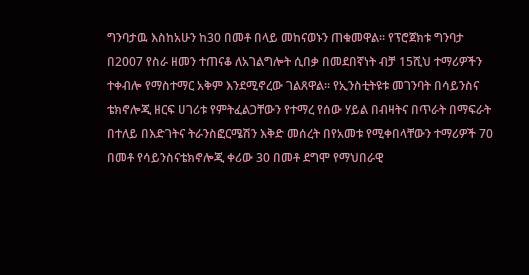ግንባታዉ እስከአሁን ከ30 በመቶ በላይ መከናወኑን ጠቁመዋል፡፡ የፕሮጀክቱ ግንባታ በ2007 የስራ ዘመን ተጠናቆ ለአገልግሎት ሲበቃ በመደበኛነት ብቻ 15ሺህ ተማሪዎችን ተቀብሎ የማስተማር አቅም እንደሚኖረው ገልጸዋል፡፡ የኢንስቲትዩቱ መገንባት በሳይንስና ቴክኖሎጂ ዘርፍ ሀገሪቱ የምትፈልጋቸውን የተማረ የሰው ሃይል በብዛትና በጥራት በማፍራት በተለይ በእድገትና ትራንስፎርሜሽን እቅድ መሰረት በየአመቱ የሚቀበላቸውን ተማሪዎች 70 በመቶ የሳይንስናቴክኖሎጂ ቀሪው 30 በመቶ ደግሞ የማህበራዊ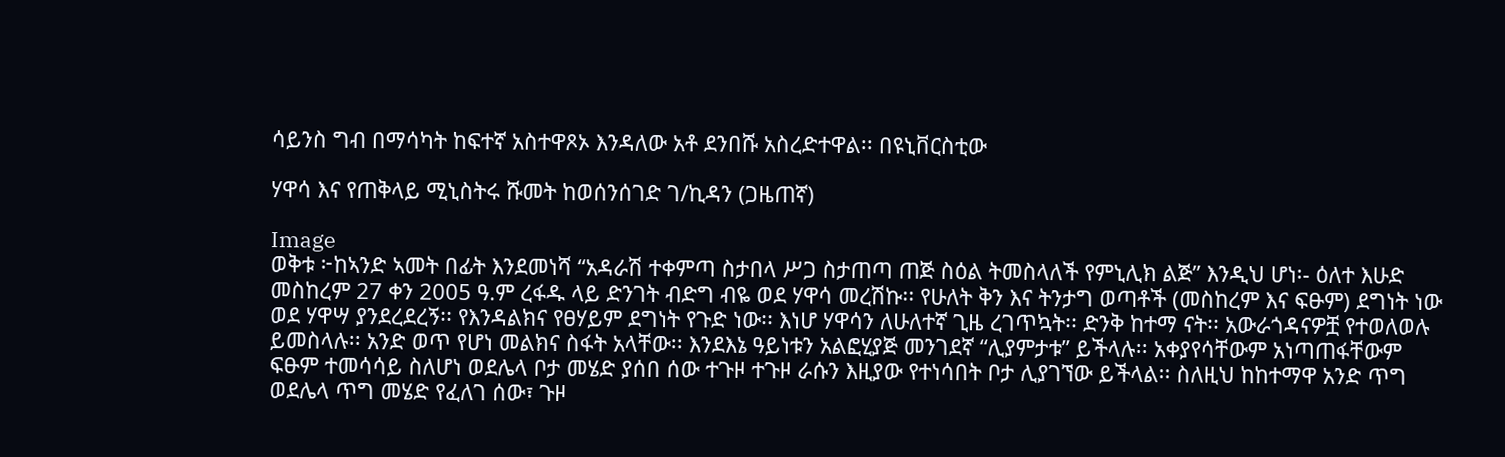ሳይንስ ግብ በማሳካት ከፍተኛ አስተዋጾኦ እንዳለው አቶ ደንበሹ አስረድተዋል፡፡ በዩኒቨርስቲው

ሃዋሳ እና የጠቅላይ ሚኒስትሩ ሹመት ከወሰንሰገድ ገ/ኪዳን (ጋዜጠኛ)

Image
ወቅቱ ፦ከኣንድ ኣመት በፊት እንደመነሻ “አዳራሽ ተቀምጣ ስታበላ ሥጋ ስታጠጣ ጠጅ ስዕል ትመስላለች የምኒሊክ ልጅ” እንዲህ ሆነ፡- ዕለተ እሁድ መስከረም 27 ቀን 2005 ዓ.ም ረፋዱ ላይ ድንገት ብድግ ብዬ ወደ ሃዋሳ መረሽኩ፡፡ የሁለት ቅን እና ትንታግ ወጣቶች (መስከረም እና ፍፁም) ደግነት ነው ወደ ሃዋሣ ያንደረደረኝ፡፡ የእንዳልክና የፀሃይም ደግነት የጉድ ነው፡፡ እነሆ ሃዋሳን ለሁለተኛ ጊዜ ረገጥኳት፡፡ ድንቅ ከተማ ናት፡፡ አውራጎዳናዎቿ የተወለወሉ ይመስላሉ፡፡ አንድ ወጥ የሆነ መልክና ስፋት አላቸው፡፡ እንደእኔ ዓይነቱን አልፎሂያጅ መንገደኛ “ሊያምታቱ” ይችላሉ፡፡ አቀያየሳቸውም አነጣጠፋቸውም ፍፁም ተመሳሳይ ስለሆነ ወደሌላ ቦታ መሄድ ያሰበ ሰው ተጉዞ ተጉዞ ራሱን እዚያው የተነሳበት ቦታ ሊያገኘው ይችላል፡፡ ስለዚህ ከከተማዋ አንድ ጥግ ወደሌላ ጥግ መሄድ የፈለገ ሰው፣ ጉዞ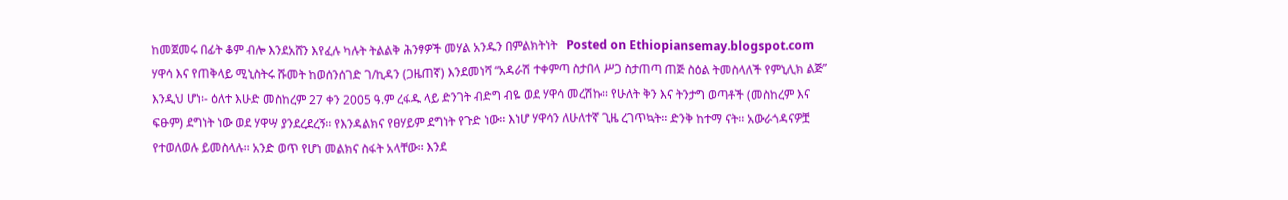ከመጀመሩ በፊት ቆም ብሎ እንደአሸን እየፈሉ ካሉት ትልልቅ ሕንፃዎች መሃል አንዱን በምልክትነት   Posted on Ethiopiansemay.blogspot.com   ሃዋሳ እና የጠቅላይ ሚኒስትሩ ሹመት ከወሰንሰገድ ገ/ኪዳን (ጋዜጠኛ) እንደመነሻ “አዳራሽ ተቀምጣ ስታበላ ሥጋ ስታጠጣ ጠጅ ስዕል ትመስላለች የምኒሊክ ልጅ” እንዲህ ሆነ፡- ዕለተ እሁድ መስከረም 27 ቀን 2005 ዓ.ም ረፋዱ ላይ ድንገት ብድግ ብዬ ወደ ሃዋሳ መረሽኩ፡፡ የሁለት ቅን እና ትንታግ ወጣቶች (መስከረም እና ፍፁም) ደግነት ነው ወደ ሃዋሣ ያንደረደረኝ፡፡ የእንዳልክና የፀሃይም ደግነት የጉድ ነው፡፡ እነሆ ሃዋሳን ለሁለተኛ ጊዜ ረገጥኳት፡፡ ድንቅ ከተማ ናት፡፡ አውራጎዳናዎቿ የተወለወሉ ይመስላሉ፡፡ አንድ ወጥ የሆነ መልክና ስፋት አላቸው፡፡ እንደ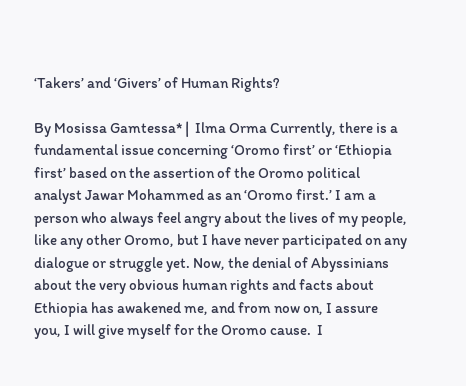‘Takers’ and ‘Givers’ of Human Rights?

By Mosissa Gamtessa* |  Ilma Orma Currently, there is a fundamental issue concerning ‘Oromo first’ or ‘Ethiopia first’ based on the assertion of the Oromo political analyst Jawar Mohammed as an ‘Oromo first.’ I am a person who always feel angry about the lives of my people, like any other Oromo, but I have never participated on any dialogue or struggle yet. Now, the denial of Abyssinians about the very obvious human rights and facts about Ethiopia has awakened me, and from now on, I assure you, I will give myself for the Oromo cause.  I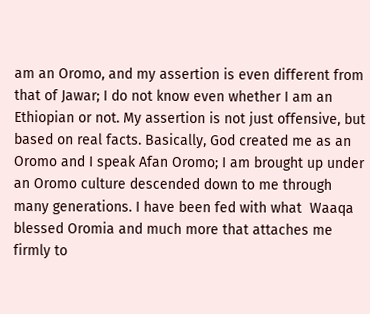am an Oromo, and my assertion is even different from that of Jawar; I do not know even whether I am an Ethiopian or not. My assertion is not just offensive, but based on real facts. Basically, God created me as an Oromo and I speak Afan Oromo; I am brought up under an Oromo culture descended down to me through many generations. I have been fed with what  Waaqa  blessed Oromia and much more that attaches me firmly to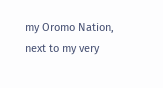my Oromo Nation, next to my very